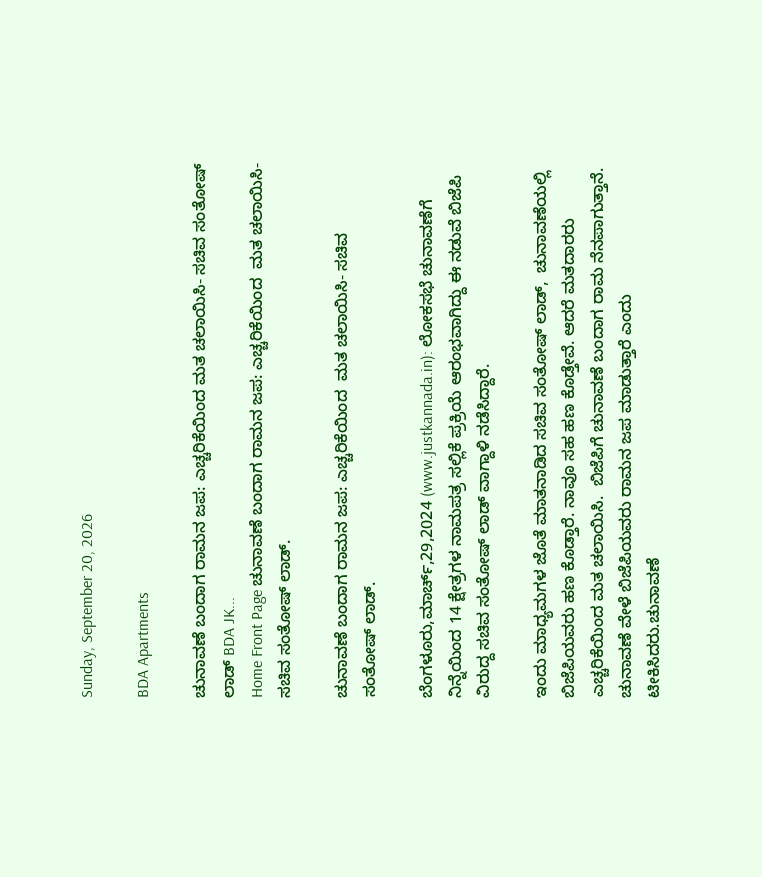Sunday, September 20, 2026

BDA Apartments

ಚುನಾವಣೆ ಬಂದಾಗ ರಾಮನ ಜಪ: ಎಚ್ಚರಿಕೆಯಿಂದ ಮತ ಚಲಾಯಿಸಿ- ಸಚಿವ ಸಂತೋಷ್ ಲಾಡ್ BDA JK...
Home Front Page ಚುನಾವಣೆ ಬಂದಾಗ ರಾಮನ ಜಪ: ಎಚ್ಚರಿಕೆಯಿಂದ  ಮತ ಚಲಾಯಿಸಿ- ಸಚಿವ ಸಂತೋಷ್ ಲಾಡ್.

ಚುನಾವಣೆ ಬಂದಾಗ ರಾಮನ ಜಪ: ಎಚ್ಚರಿಕೆಯಿಂದ  ಮತ ಚಲಾಯಿಸಿ- ಸಚಿವ ಸಂತೋಷ್ ಲಾಡ್.

ಬೆಂಗಳೂರು,ಮಾರ್ಚ್,29,2024 (www.justkannada.in): ಲೋಕಸಭೆ ಚುನಾವಣೆಗೆ ನಿನ್ನೆಯಿಂದ 14 ಕ್ಷೇತ್ರಗಳ ನಾಮಪತ್ರ ಸಲ್ಲಿಕೆ ಪ್ರಕ್ರಿಯೆ ಆರಂಭವಾಗಿದ್ದು ಈ ನಡುವೆ ಬಿಜೆಪಿ ವಿರುದ್ದ ಸಚಿವ ಸಂತೋಷ್ ಲಾಡ್ ವಾಗ್ದಾಳಿ ನಡೆಸಿದ್ದಾರೆ.

ಇಂದು ಮಾಧ್ಯಮಗಳ ಜೊತೆ ಮಾತನಾಡಿದ ಸಚಿವ ಸಂತೋಷ್ ಲಾಡ್,  ಚುನಾವಣೆಯಲ್ಲಿ ಬಿಜೆಪಿಯವರು ಹಣ ಕೊಡ್ತಾರೆ. ನಾವೂ ಸಹ ಹಣ ಕೊಡ್ತೇವೆ. ಆದರೆ ಮತದಾರರು ಎಚ್ಚರಿಕೆಯಿಂದ ಮತ ಚಲಾಯಿಸಿ.  ಬಿಜೆಪಿಗೆ ಚುನಾವಣೆ ಬಂದಾಗ ರಾಮ ನೆನಪಾಗುತ್ತಾನೆ.  ಚುನಾವಣೆ ವೇಳೆ ಬಿಜೆಪಿಯವರು ರಾಮನ ಜಪ ಮಾಡುತ್ತಾರೆ ಎಂದು ಟೀಕಿಸಿದರು.ಚುನಾವಣೆ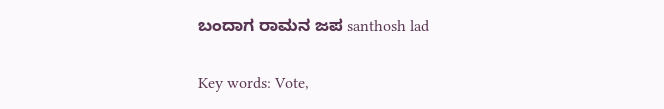ಬಂದಾಗ ರಾಮನ ಜಪ santhosh lad

Key words: Vote,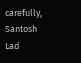carefully, Santosh Lad